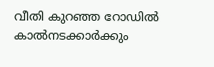വീതി കുറഞ്ഞ റോഡിൽ കാൽനടക്കാർക്കും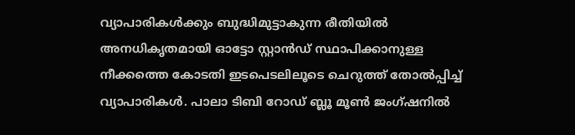വ്യാപാരികൾക്കും ബുദ്ധിമുട്ടാകുന്ന രീതിയിൽ അനധികൃതമായി ഓട്ടോ സ്റ്റാൻഡ് സ്ഥാപിക്കാനുള്ള നീക്കത്തെ കോടതി ഇടപെടലിലൂടെ ചെറുത്ത് തോൽപ്പിച്ച് വ്യാപാരികൾ. പാലാ ടിബി റോഡ് ബ്ലൂ മൂൺ ജംഗ്ഷനിൽ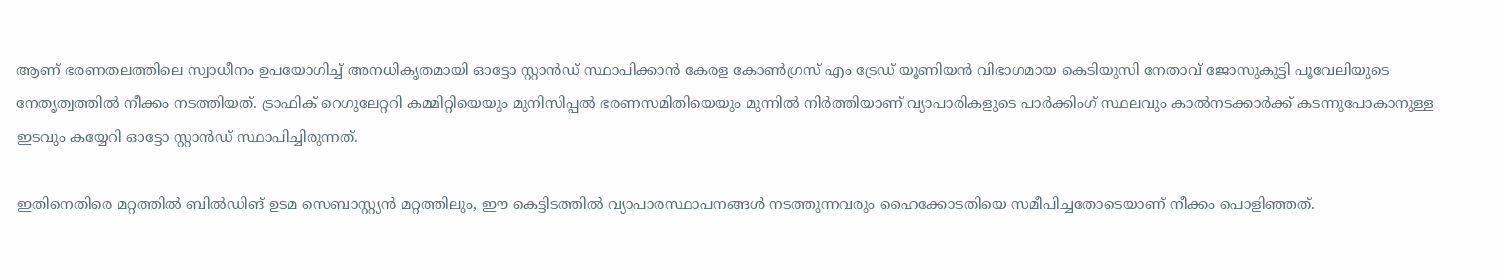ആണ് ഭരണതലത്തിലെ സ്വാധീനം ഉപയോഗിച്ച് അനധികൃതമായി ഓട്ടോ സ്റ്റാൻഡ് സ്ഥാപിക്കാൻ കേരള കോൺഗ്രസ് എം ട്രേഡ് യൂണിയൻ വിഭാഗമായ കെടിയുസി നേതാവ് ജോസുകുട്ടി പൂവേലിയുടെ നേതൃത്വത്തിൽ നീക്കം നടത്തിയത്. ട്രാഫിക് റെഗുലേറ്ററി കമ്മിറ്റിയെയും മുനിസിപ്പൽ ഭരണസമിതിയെയും മുന്നിൽ നിർത്തിയാണ് വ്യാപാരികളുടെ പാർക്കിംഗ് സ്ഥലവും കാൽനടക്കാർക്ക് കടന്നുപോകാനുള്ള ഇടവും കയ്യേറി ഓട്ടോ സ്റ്റാൻഡ് സ്ഥാപിച്ചിരുന്നത്.

ഇതിനെതിരെ മറ്റത്തിൽ ബിൽഡിങ് ഉടമ സെബാസ്റ്റ്യൻ മറ്റത്തിലും, ഈ കെട്ടിടത്തിൽ വ്യാപാരസ്ഥാപനങ്ങൾ നടത്തുന്നവരും ഹൈക്കോടതിയെ സമീപിച്ചതോടെയാണ് നീക്കം പൊളിഞ്ഞത്.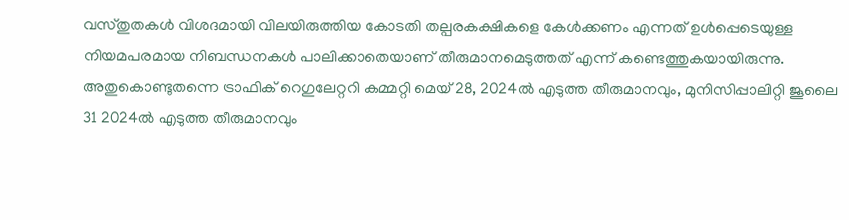വസ്തുതകൾ വിശദമായി വിലയിരുത്തിയ കോടതി തല്പരകക്ഷികളെ കേൾക്കണം എന്നത് ഉൾപ്പെടെയുള്ള നിയമപരമായ നിബന്ധനകൾ പാലിക്കാതെയാണ് തീരുമാനമെടുത്തത് എന്ന് കണ്ടെത്തുകയായിരുന്നു. അതുകൊണ്ടുതന്നെ ട്രാഫിക് റെഗുലേറ്ററി കമ്മറ്റി മെയ് 28, 2024ൽ എടുത്ത തീരുമാനവും, മുനിസിപ്പാലിറ്റി ജൂലൈ 31 2024ൽ എടുത്ത തീരുമാനവും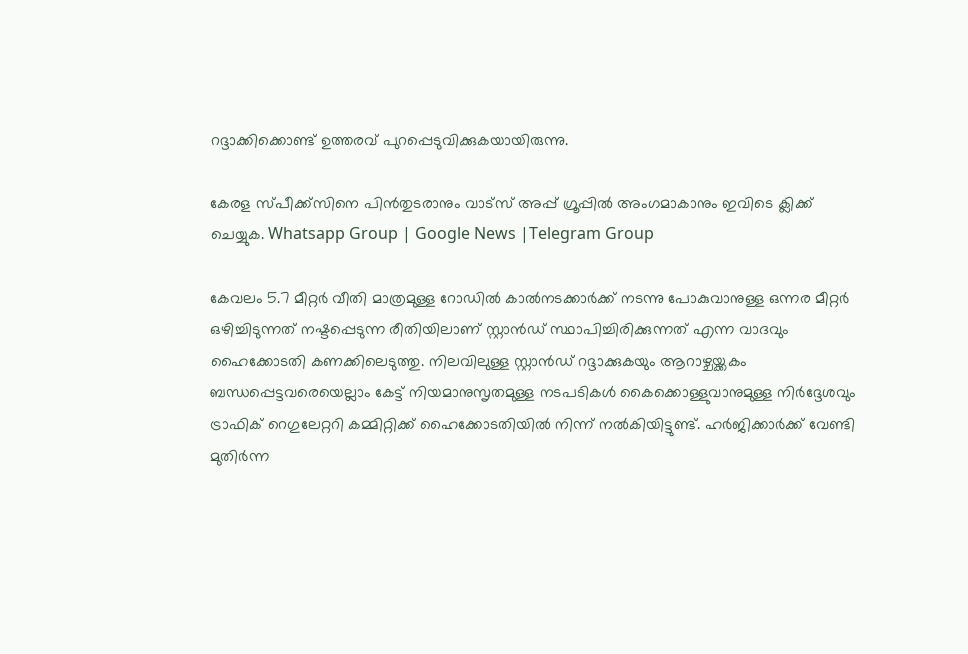റദ്ദാക്കിക്കൊണ്ട് ഉത്തരവ് പുറപ്പെടുവിക്കുകയായിരുന്നു.

കേരള സ്പീക്ക്സിനെ പിൻതുടരാനും വാട്സ് അപ്പ് ഗ്രൂപ്പിൽ അംഗമാകാനും ഇവിടെ ക്ലിക്ക് ചെയ്യുക. Whatsapp Group | Google News |Telegram Group

കേവലം 5.7 മീറ്റർ വീതി മാത്രമുള്ള റോഡിൽ കാൽനടക്കാർക്ക് നടന്നു പോകുവാനുള്ള ഒന്നര മീറ്റർ ഒഴിച്ചിടുന്നത് നഷ്ടപ്പെടുന്ന രീതിയിലാണ് സ്റ്റാൻഡ് സ്ഥാപിച്ചിരിക്കുന്നത് എന്ന വാദവും ഹൈക്കോടതി കണക്കിലെടുത്തു. നിലവിലുള്ള സ്റ്റാൻഡ് റദ്ദാക്കുകയും ആറാഴ്ചയ്ക്കകം ബന്ധപ്പെട്ടവരെയെല്ലാം കേട്ട് നിയമാനുസൃതമുള്ള നടപടികൾ കൈക്കൊള്ളുവാനുമുള്ള നിർദ്ദേശവും ട്രാഫിക് റെഗുലേറ്ററി കമ്മിറ്റിക്ക് ഹൈക്കോടതിയിൽ നിന്ന് നൽകിയിട്ടുണ്ട്. ഹർജിക്കാർക്ക് വേണ്ടി മുതിർന്ന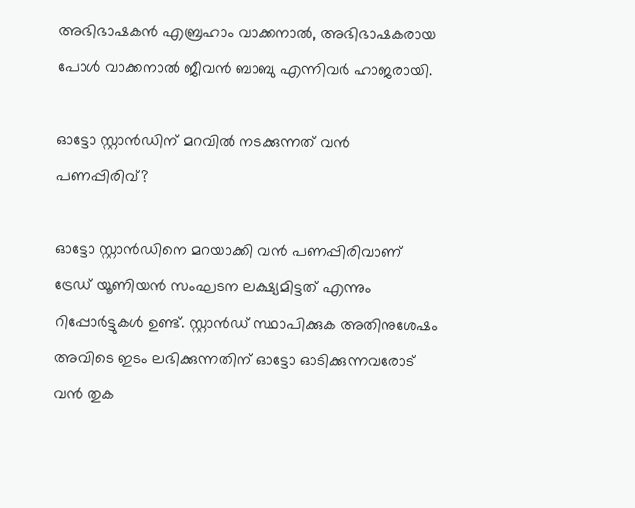അഭിഭാഷകൻ എബ്രഹാം വാക്കനാൽ, അഭിഭാഷകരായ പോൾ വാക്കനാൽ ജീവൻ ബാബു എന്നിവർ ഹാജരായി.

ഓട്ടോ സ്റ്റാൻഡിന് മറവിൽ നടക്കുന്നത് വൻ പണപ്പിരിവ്?

ഓട്ടോ സ്റ്റാൻഡിനെ മറയാക്കി വൻ പണപ്പിരിവാണ് ട്രേഡ് യൂണിയൻ സംഘടന ലക്ഷ്യമിട്ടത് എന്നും റിപ്പോർട്ടുകൾ ഉണ്ട്. സ്റ്റാൻഡ് സ്ഥാപിക്കുക അതിനുശേഷം അവിടെ ഇടം ലഭിക്കുന്നതിന് ഓട്ടോ ഓടിക്കുന്നവരോട് വൻ തുക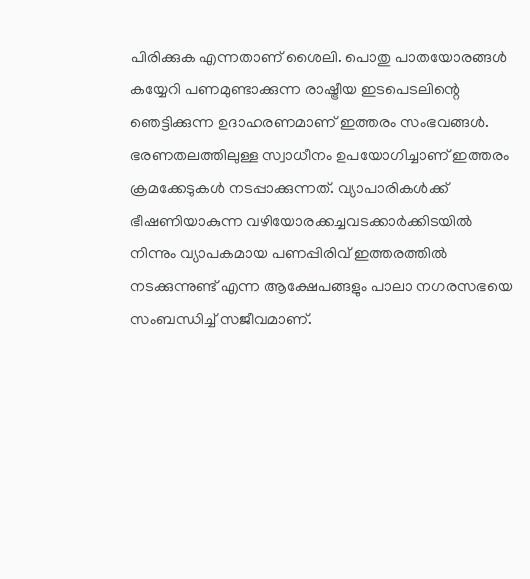പിരിക്കുക എന്നതാണ് ശൈലി. പൊതു പാതയോരങ്ങൾ കയ്യേറി പണമുണ്ടാക്കുന്ന രാഷ്ട്രീയ ഇടപെടലിന്റെ ഞെട്ടിക്കുന്ന ഉദാഹരണമാണ് ഇത്തരം സംഭവങ്ങൾ. ഭരണതലത്തിലുള്ള സ്വാധീനം ഉപയോഗിച്ചാണ് ഇത്തരം ക്രമക്കേടുകൾ നടപ്പാക്കുന്നത്. വ്യാപാരികൾക്ക് ഭീഷണിയാകുന്ന വഴിയോരക്കച്ചവടക്കാർക്കിടയിൽ നിന്നും വ്യാപകമായ പണപ്പിരിവ് ഇത്തരത്തിൽ നടക്കുന്നുണ്ട് എന്ന ആക്ഷേപങ്ങളും പാലാ നഗരസഭയെ സംബന്ധിച്ച് സജീവമാണ്.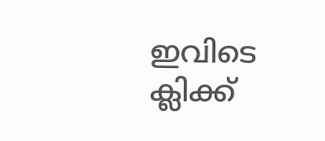ഇവിടെ ക്ലിക്ക്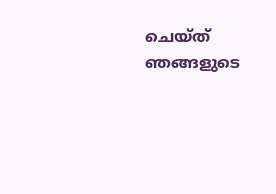ചെയ്ത് ഞങ്ങളുടെ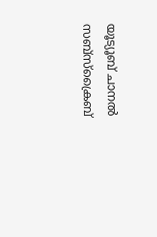യൂട്യൂബ് ചാനൽ സബ്സ്ക്രൈബ്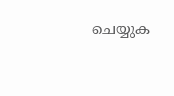ചെയ്യുക